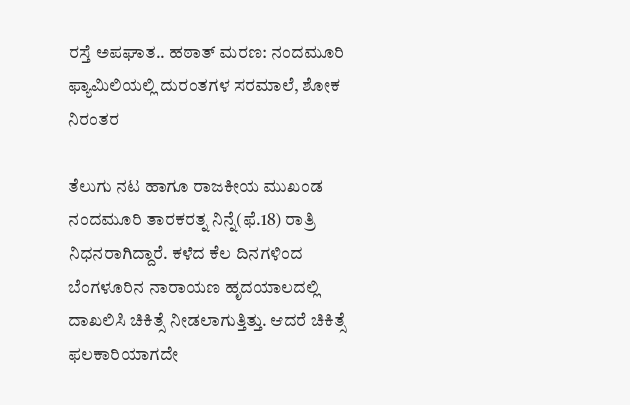ರಸ್ತೆ ಅಪಘಾತ.. ಹಠಾತ್‌ ಮರಣ: ನಂದಮೂರಿ ಫ್ಯಾಮಿಲಿಯಲ್ಲಿ ದುರಂತಗಳ ಸರಮಾಲೆ, ಶೋಕ ನಿರಂತರ

ತೆಲುಗು ನಟ ಹಾಗೂ ರಾಜಕೀಯ ಮುಖಂಡ ನಂದಮೂರಿ ತಾರಕರತ್ನ ನಿನ್ನೆ(ಫೆ.18) ರಾತ್ರಿ ನಿಧನರಾಗಿದ್ದಾರೆ. ಕಳೆದ ಕೆಲ ದಿನಗಳಿಂದ ಬೆಂಗಳೂರಿನ ನಾರಾಯಣ ಹೃದಯಾಲದಲ್ಲಿ ದಾಖಲಿಸಿ ಚಿಕಿತ್ಸೆ ನೀಡಲಾಗುತ್ತಿತ್ತು. ಆದರೆ ಚಿಕಿತ್ಸೆ ಫಲಕಾರಿಯಾಗದೇ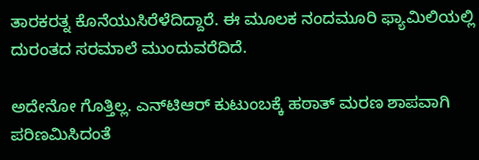ತಾರಕರತ್ನ ಕೊನೆಯುಸಿರೆಳೆದಿದ್ದಾರೆ. ಈ ಮೂಲಕ ನಂದಮೂರಿ ಫ್ಯಾಮಿಲಿಯಲ್ಲಿ ದುರಂತದ ಸರಮಾಲೆ ಮುಂದುವರೆದಿದೆ.

ಅದೇನೋ ಗೊತ್ತಿಲ್ಲ. ಎನ್‌ಟಿಆರ್‌ ಕುಟುಂಬಕ್ಕೆ ಹಠಾತ್‌ ಮರಣ ಶಾಪವಾಗಿ ಪರಿಣಮಿಸಿದಂತೆ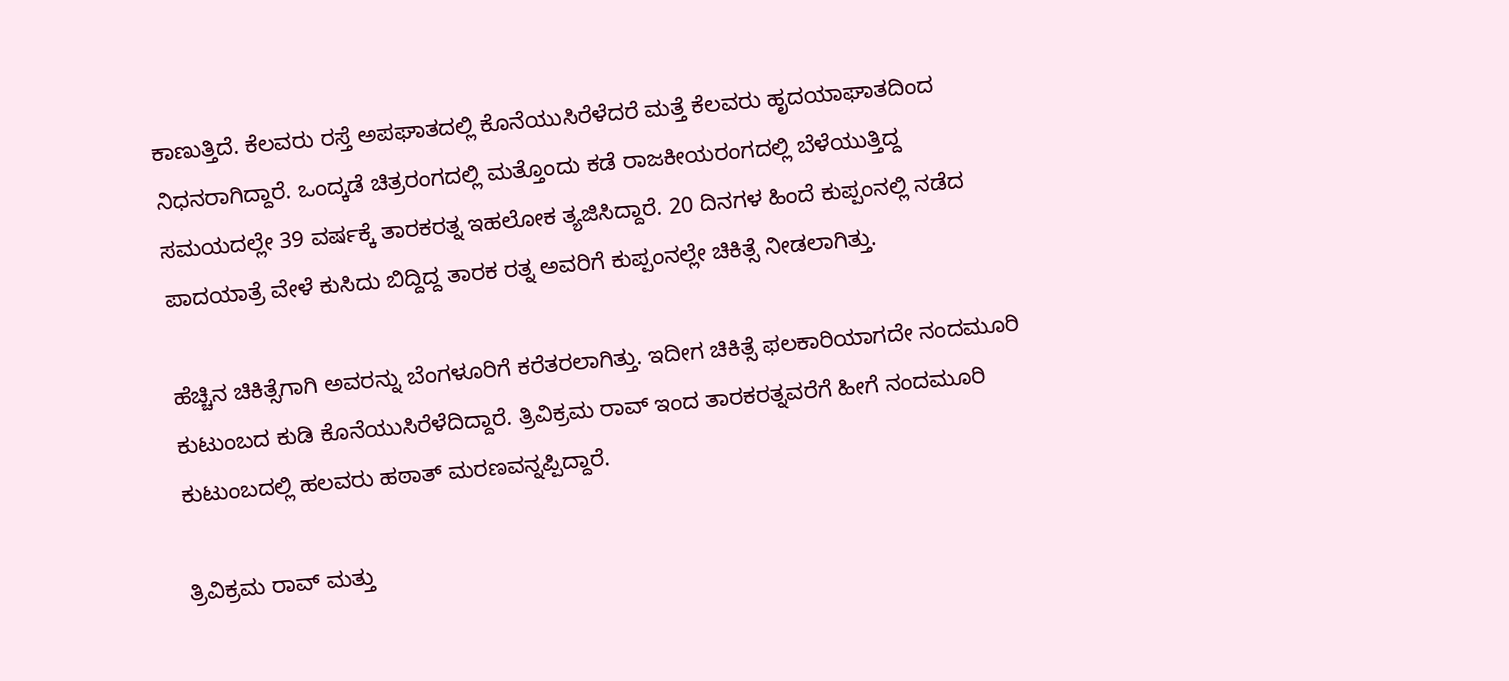ಕಾಣುತ್ತಿದೆ. ಕೆಲವರು ರಸ್ತೆ ಅಪಘಾತದಲ್ಲಿ ಕೊನೆಯುಸಿರೆಳೆದರೆ ಮತ್ತೆ ಕೆಲವರು ಹೃದಯಾಘಾತದಿಂದ ನಿಧನರಾಗಿದ್ದಾರೆ. ಒಂದ್ಕಡೆ ಚಿತ್ರರಂಗದಲ್ಲಿ ಮತ್ತೊಂದು ಕಡೆ ರಾಜಕೀಯರಂಗದಲ್ಲಿ ಬೆಳೆಯುತ್ತಿದ್ದ ಸಮಯದಲ್ಲೇ 39 ವರ್ಷಕ್ಕೆ ತಾರಕರತ್ನ ಇಹಲೋಕ ತ್ಯಜಿಸಿದ್ದಾರೆ. 20 ದಿನಗಳ ಹಿಂದೆ ಕುಪ್ಪಂನಲ್ಲಿ ನಡೆದ ಪಾದಯಾತ್ರೆ ವೇಳೆ ಕುಸಿದು ಬಿದ್ದಿದ್ದ ತಾರಕ ರತ್ನ ಅವರಿಗೆ ಕುಪ್ಪಂನಲ್ಲೇ ಚಿಕಿತ್ಸೆ ನೀಡಲಾಗಿತ್ತು.

ಹೆಚ್ಚಿನ ಚಿಕಿತ್ಸೆಗಾಗಿ ಅವರನ್ನು ಬೆಂಗಳೂರಿಗೆ ಕರೆತರಲಾಗಿತ್ತು. ಇದೀಗ ಚಿಕಿತ್ಸೆ ಫಲಕಾರಿಯಾಗದೇ ನಂದಮೂರಿ ಕುಟುಂಬದ ಕುಡಿ ಕೊನೆಯುಸಿರೆಳೆದಿದ್ದಾರೆ. ತ್ರಿವಿಕ್ರಮ ರಾವ್ ಇಂದ ತಾರಕರತ್ನವರೆಗೆ ಹೀಗೆ ನಂದಮೂರಿ ಕುಟುಂಬದಲ್ಲಿ ಹಲವರು ಹಠಾತ್‌ ಮರಣವನ್ನಪ್ಪಿದ್ದಾರೆ.

ತ್ರಿವಿಕ್ರಮ ರಾವ್ ಮತ್ತು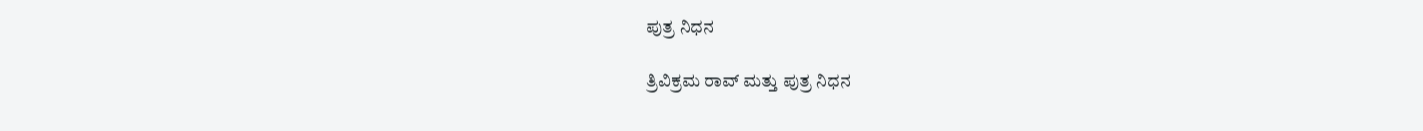ಪುತ್ರ ನಿಧನ

ತ್ರಿವಿಕ್ರಮ ರಾವ್ ಮತ್ತು ಪುತ್ರ ನಿಧನ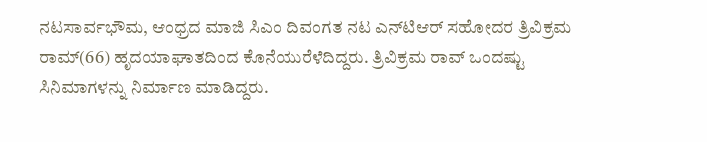ನಟಸಾರ್ವಭೌಮ, ಆಂಧ್ರದ ಮಾಜಿ ಸಿಎಂ ದಿವಂಗತ ನಟ ಎನ್‌ಟಿಆರ್ ಸಹೋದರ ತ್ರಿವಿಕ್ರಮ ರಾಮ್‌(66) ಹೃದಯಾಘಾತದಿಂದ ಕೊನೆಯುರೆಳೆದಿದ್ದರು. ತ್ರಿವಿಕ್ರಮ ರಾವ್ ಒಂದಷ್ಟು ಸಿನಿಮಾಗಳನ್ನು ನಿರ್ಮಾಣ ಮಾಡಿದ್ದರು.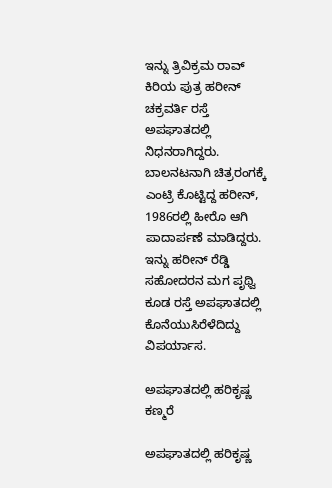ಇನ್ನು ತ್ರಿವಿಕ್ರಮ ರಾವ್ ಕಿರಿಯ ಪುತ್ರ ಹರೀನ್ ಚಕ್ರವರ್ತಿ ರಸ್ತೆ ಅಪಘಾತದಲ್ಲಿ ನಿಧನರಾಗಿದ್ದರು. ಬಾಲನಟನಾಗಿ ಚಿತ್ರರಂಗಕ್ಕೆ ಎಂಟ್ರಿ ಕೊಟ್ಟಿದ್ದ ಹರೀನ್, 1986ರಲ್ಲಿ ಹೀರೊ ಆಗಿ ಪಾದಾರ್ಪಣೆ ಮಾಡಿದ್ದರು. ಇನ್ನು ಹರೀನ್ ರೆಡ್ಡಿ ಸಹೋದರನ ಮಗ ಪೃಥ್ವಿ ಕೂಡ ರಸ್ತೆ ಅಪಘಾತದಲ್ಲಿ ಕೊನೆಯುಸಿರೆಳೆದಿದ್ದು ವಿಪರ್ಯಾಸ.

ಅಪಘಾತದಲ್ಲಿ ಹರಿಕೃಷ್ಣ ಕಣ್ಮರೆ

ಅಪಘಾತದಲ್ಲಿ ಹರಿಕೃಷ್ಣ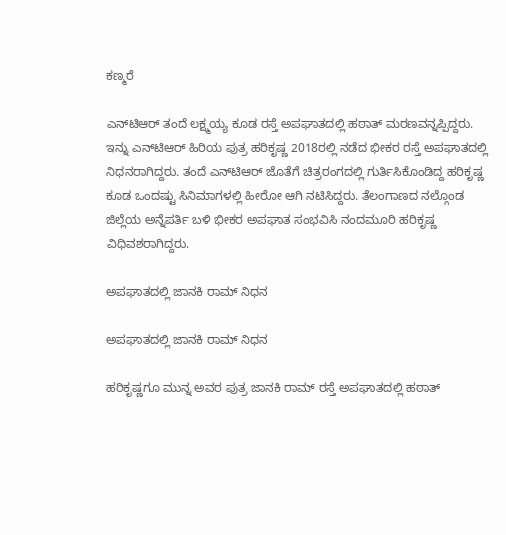ಕಣ್ಮರೆ

ಎನ್‌ಟಿಆರ್ ತಂದೆ ಲಕ್ಷ್ಮಯ್ಯ ಕೂಡ ರಸ್ತೆ ಅಪಘಾತದಲ್ಲಿ ಹಠಾತ್ ಮರಣವನ್ನಪ್ಪಿದ್ದರು. ಇನ್ನು ಎನ್‌ಟಿಆರ್ ಹಿರಿಯ ಪುತ್ರ ಹರಿಕೃಷ್ಣ 2018ರಲ್ಲಿ ನಡೆದ ಭೀಕರ ರಸ್ತೆ ಅಪಘಾತದಲ್ಲಿ ನಿಧನರಾಗಿದ್ದರು. ತಂದೆ ಎನ್‌ಟಿಆರ್ ಜೊತೆಗೆ ಚಿತ್ರರಂಗದಲ್ಲಿ ಗುರ್ತಿಸಿಕೊಂಡಿದ್ದ ಹರಿಕೃಷ್ಣ ಕೂಡ ಒಂದಷ್ಟು ಸಿನಿಮಾಗಳಲ್ಲಿ ಹೀರೋ ಆಗಿ ನಟಿಸಿದ್ದರು. ತೆಲಂಗಾಣದ ನಲ್ಗೊಂಡ ಜಿಲ್ಲೆಯ ಅನ್ನೆಪರ್ತಿ ಬಳಿ ಭೀಕರ ಅಪಘಾತ ಸಂಭವಿಸಿ ನಂದಮೂರಿ ಹರಿಕೃಷ್ಣ ವಿಧಿವಶರಾಗಿದ್ದರು.

ಅಪಘಾತದಲ್ಲಿ ಜಾನಕಿ ರಾಮ್ ನಿಧನ

ಅಪಘಾತದಲ್ಲಿ ಜಾನಕಿ ರಾಮ್ ನಿಧನ

ಹರಿಕೃಷ್ಣಗೂ ಮುನ್ನ ಅವರ ಪುತ್ರ ಜಾನಕಿ ರಾಮ್ ರಸ್ತೆ ಅಪಘಾತದಲ್ಲಿ ಹಠಾತ್‌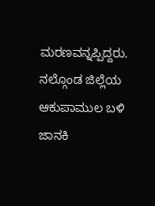ಮರಣವನ್ನಪ್ಪಿದ್ದರು. ನಲ್ಗೊಂಡ ಜಿಲ್ಲೆಯ ಆಕುಪಾಮುಲ ಬಳಿ ಜಾನಕಿ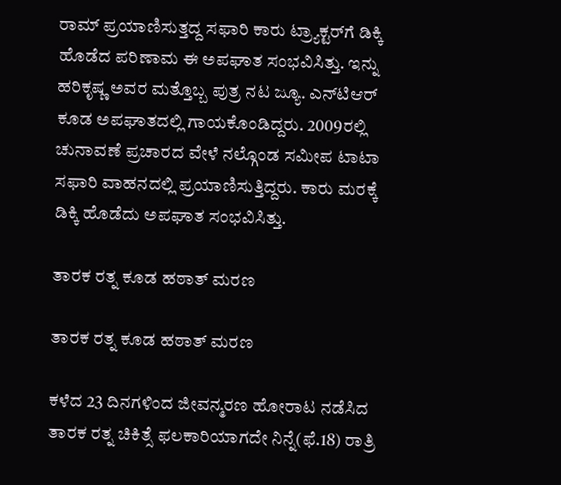ರಾಮ್ ಪ್ರಯಾಣಿಸುತ್ತದ್ದ ಸಫಾರಿ ಕಾರು ಟ್ರ್ಯಾಕ್ಟರ್‌ಗೆ ಡಿಕ್ಕಿ ಹೊಡೆದ ಪರಿಣಾಮ ಈ ಅಪಘಾತ ಸಂಭವಿಸಿತ್ತು. ಇನ್ನು ಹರಿಕೃಷ್ಣ ಅವರ ಮತ್ತೊಬ್ಬ ಪುತ್ರ ನಟ ಜ್ಯೂ. ಎನ್‌ಟಿಆರ್‌ ಕೂಡ ಅಪಘಾತದಲ್ಲಿ ಗಾಯಕೊಂಡಿದ್ದರು. 2009ರಲ್ಲಿ ಚುನಾವಣೆ ಪ್ರಚಾರದ ವೇಳೆ ನಲ್ಗೊಂಡ ಸಮೀಪ ಟಾಟಾ ಸಫಾರಿ ವಾಹನದಲ್ಲಿ ಪ್ರಯಾಣಿಸುತ್ತಿದ್ದರು. ಕಾರು ಮರಕ್ಕೆ ಡಿಕ್ಕಿ ಹೊಡೆದು ಅಪಘಾತ ಸಂಭವಿಸಿತ್ತು.

ತಾರಕ ರತ್ನ ಕೂಡ ಹಠಾತ್‌ ಮರಣ

ತಾರಕ ರತ್ನ ಕೂಡ ಹಠಾತ್‌ ಮರಣ

ಕಳೆದ 23 ದಿನಗಳಿಂದ ಜೀವನ್ಮರಣ ಹೋರಾಟ ನಡೆಸಿದ ತಾರಕ ರತ್ನ ಚಿಕಿತ್ಸೆ ಫಲಕಾರಿಯಾಗದೇ ನಿನ್ನೆ(ಫೆ.18) ರಾತ್ರಿ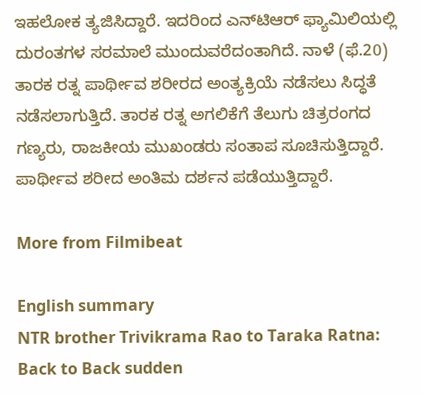ಇಹಲೋಕ ತ್ಯಜಿಸಿದ್ದಾರೆ. ಇದರಿಂದ ಎನ್‌ಟಿಆರ್ ಫ್ಯಾಮಿಲಿಯಲ್ಲಿ ದುರಂತಗಳ ಸರಮಾಲೆ ಮುಂದುವರೆದಂತಾಗಿದೆ. ನಾಳೆ (ಫೆ.20) ತಾರಕ ರತ್ನ ಪಾರ್ಥೀವ ಶರೀರದ ಅಂತ್ಯಕ್ರಿಯೆ ನಡೆಸಲು ಸಿದ್ಧತೆ ನಡೆಸಲಾಗುತ್ತಿದೆ. ತಾರಕ ರತ್ನ ಅಗಲಿಕೆಗೆ ತೆಲುಗು ಚಿತ್ರರಂಗದ ಗಣ್ಯರು, ರಾಜಕೀಯ ಮುಖಂಡರು ಸಂತಾಪ ಸೂಚಿಸುತ್ತಿದ್ದಾರೆ. ಪಾರ್ಥೀವ ಶರೀದ ಅಂತಿಮ ದರ್ಶನ ಪಡೆಯುತ್ತಿದ್ದಾರೆ.

More from Filmibeat

English summary
NTR brother Trivikrama Rao to Taraka Ratna: Back to Back sudden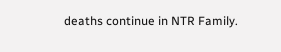deaths continue in NTR Family.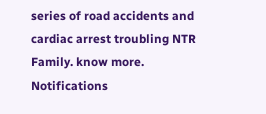series of road accidents and cardiac arrest troubling NTR Family. know more.
Notifications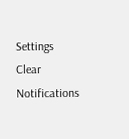Settings
Clear Notifications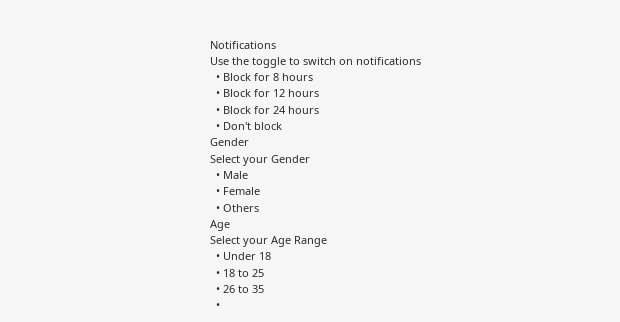Notifications
Use the toggle to switch on notifications
  • Block for 8 hours
  • Block for 12 hours
  • Block for 24 hours
  • Don't block
Gender
Select your Gender
  • Male
  • Female
  • Others
Age
Select your Age Range
  • Under 18
  • 18 to 25
  • 26 to 35
  •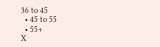36 to 45
  • 45 to 55
  • 55+
X